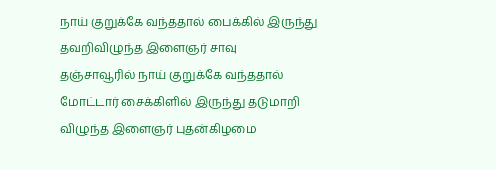நாய் குறுக்கே வந்ததால் பைக்கில் இருந்து தவறிவிழுந்த இளைஞர் சாவு
தஞ்சாவூரில் நாய் குறுக்கே வந்ததால் மோட்டார் சைக்கிளில் இருந்து தடுமாறி விழுந்த இளைஞர் புதன்கிழமை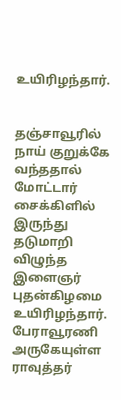உயிரிழந்தார்.


தஞ்சாவூரில் நாய் குறுக்கே வந்ததால் மோட்டார் சைக்கிளில் இருந்து தடுமாறி விழுந்த இளைஞர் புதன்கிழமை உயிரிழந்தார்.
பேராவூரணி அருகேயுள்ள ராவுத்தர்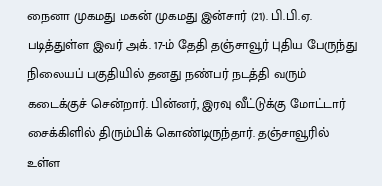நைனா முகமது மகன் முகமது இன்சார் (21). பி.பி.ஏ. படித்துள்ள இவர் அக். 17-ம் தேதி தஞ்சாவூர் புதிய பேருந்து நிலையப் பகுதியில் தனது நண்பர் நடத்தி வரும் கடைக்குச் சென்றார். பின்னர், இரவு வீட்டுக்கு மோட்டார் சைக்கிளில் திரும்பிக் கொண்டிருந்தார். தஞ்சாவூரில் உள்ள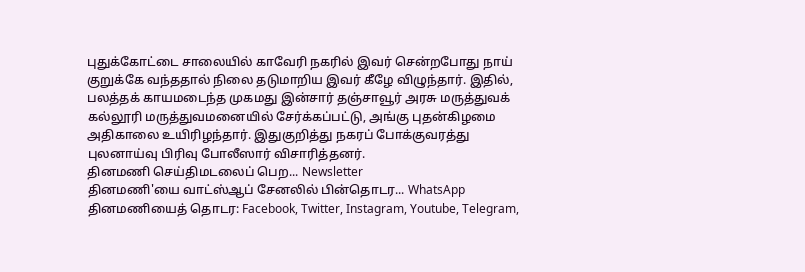புதுக்கோட்டை சாலையில் காவேரி நகரில் இவர் சென்றபோது நாய் குறுக்கே வந்ததால் நிலை தடுமாறிய இவர் கீழே விழுந்தார். இதில், பலத்தக் காயமடைந்த முகமது இன்சார் தஞ்சாவூர் அரசு மருத்துவக் கல்லூரி மருத்துவமனையில் சேர்க்கப்பட்டு, அங்கு புதன்கிழமை அதிகாலை உயிரிழந்தார். இதுகுறித்து நகரப் போக்குவரத்து புலனாய்வு பிரிவு போலீஸார் விசாரித்தனர்.
தினமணி செய்திமடலைப் பெற... Newsletter
தினமணி'யை வாட்ஸ்ஆப் சேனலில் பின்தொடர... WhatsApp
தினமணியைத் தொடர: Facebook, Twitter, Instagram, Youtube, Telegram,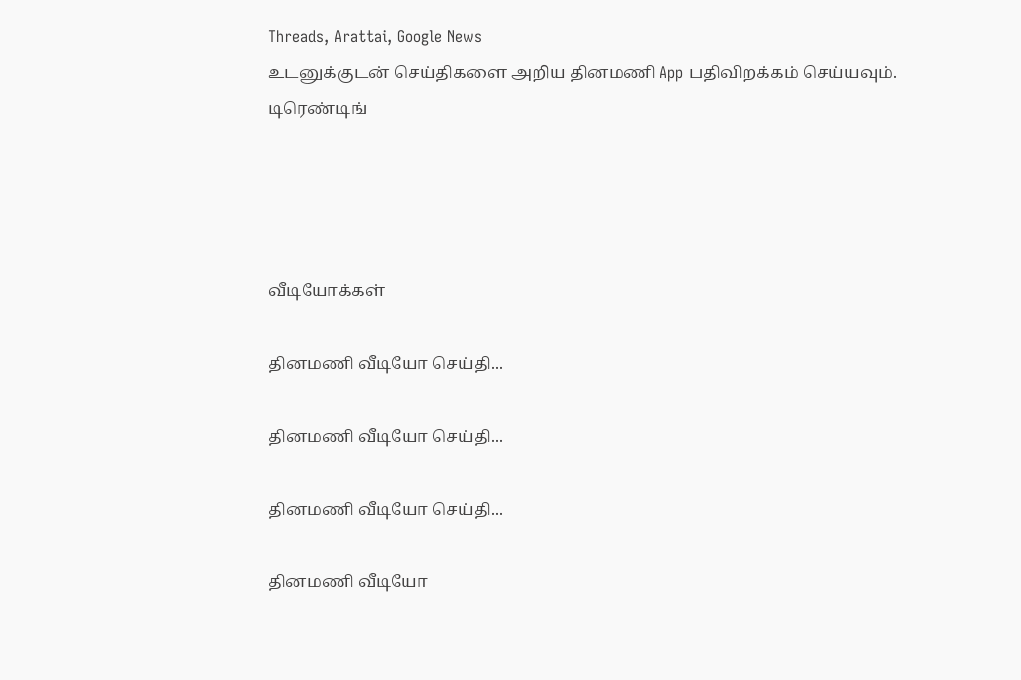Threads, Arattai, Google News
உடனுக்குடன் செய்திகளை அறிய தினமணி App பதிவிறக்கம் செய்யவும்.
டிரெண்டிங்




வீடியோக்கள்

தினமணி வீடியோ செய்தி...

தினமணி வீடியோ செய்தி...

தினமணி வீடியோ செய்தி...

தினமணி வீடியோ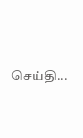செய்தி...